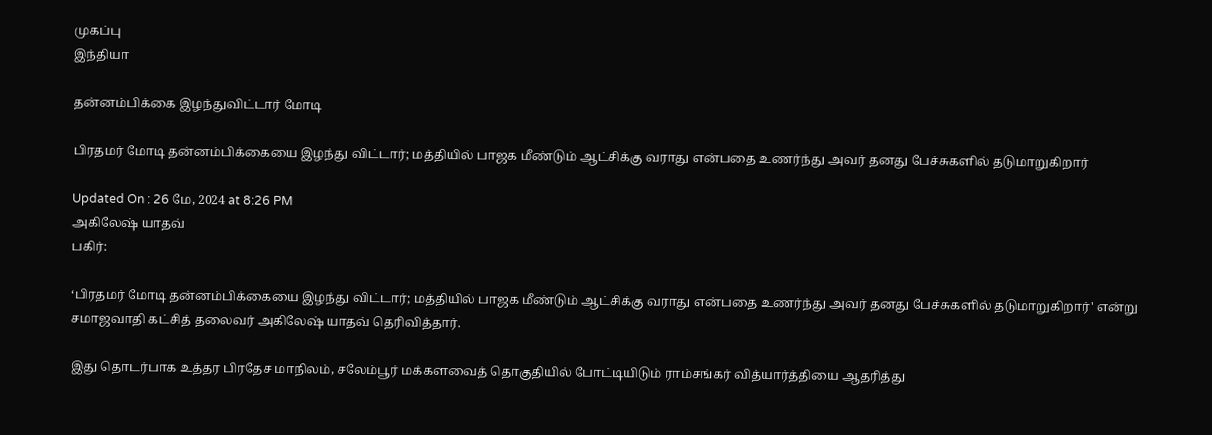முகப்பு
இந்தியா

தன்னம்பிக்கை இழந்துவிட்டார் மோடி

பிரதமர் மோடி தன்னம்பிக்கையை இழந்து விட்டார்; மத்தியில் பாஜக மீண்டும் ஆட்சிக்கு வராது என்பதை உணர்ந்து அவர் தனது பேச்சுகளில் தடுமாறுகிறார்

Updated On : 26 மே, 2024 at 8:26 PM
அகிலேஷ் யாதவ்
பகிர்:

‘பிரதமர் மோடி தன்னம்பிக்கையை இழந்து விட்டார்; மத்தியில் பாஜக மீண்டும் ஆட்சிக்கு வராது என்பதை உணர்ந்து அவர் தனது பேச்சுகளில் தடுமாறுகிறார்' என்று சமாஜவாதி கட்சித் தலைவர் அகிலேஷ் யாதவ் தெரிவித்தார்.

இது தொடர்பாக உத்தர பிரதேச மாநிலம், சலேம்பூர் மக்களவைத் தொகுதியில் போட்டியிடும் ராம்சங்கர் வித்யார்த்தியை ஆதரித்து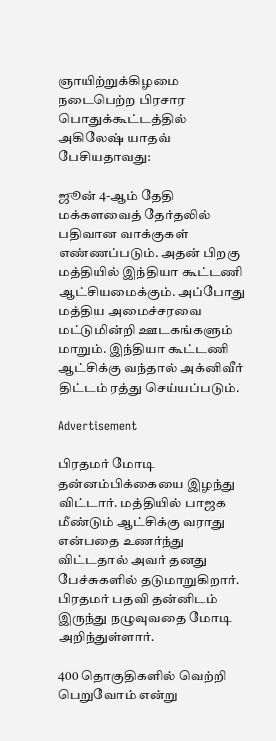ஞாயிற்றுக்கிழமை நடைபெற்ற பிரசார பொதுக்கூட்டத்தில் அகிலேஷ் யாதவ் பேசியதாவது:

ஜூன் 4-ஆம் தேதி மக்களவைத் தேர்தலில் பதிவான வாக்குகள் எண்ணப்படும். அதன் பிறகு மத்தியில் இந்தியா கூட்டணி ஆட்சியமைக்கும். அப்போது மத்திய அமைச்சரவை மட்டுமின்றி ஊடகங்களும் மாறும். இந்தியா கூட்டணி ஆட்சிக்கு வந்தால் அக்னிவீர் திட்டம் ரத்து செய்யப்படும்.

Advertisement

பிரதமர் மோடி தன்னம்பிக்கையை இழந்து விட்டார். மத்தியில் பாஜக மீண்டும் ஆட்சிக்கு வராது என்பதை உணர்ந்து விட்டதால் அவர் தனது பேச்சுகளில் தடுமாறுகிறார். பிரதமர் பதவி தன்னிடம் இருந்து நழுவுவதை மோடி அறிந்துள்ளார்.

400 தொகுதிகளில் வெற்றி பெறுவோம் என்று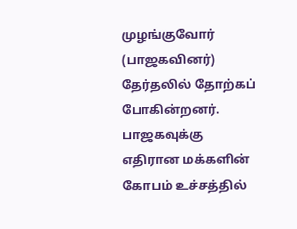முழங்குவோர் (பாஜகவினர்) தேர்தலில் தோற்கப் போகின்றனர். பாஜகவுக்கு எதிரான மக்களின் கோபம் உச்சத்தில்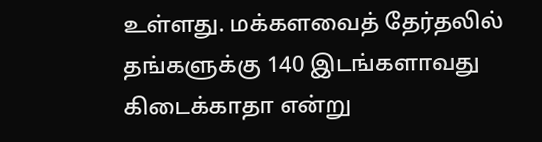உள்ளது. மக்களவைத் தேர்தலில் தங்களுக்கு 140 இடங்களாவது கிடைக்காதா என்று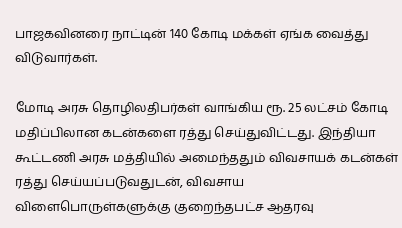பாஜகவினரை நாட்டின் 140 கோடி மக்கள் ஏங்க வைத்து விடுவார்கள்.

மோடி அரசு தொழிலதிபர்கள் வாங்கிய ரூ. 25 லட்சம் கோடி மதிப்பிலான கடன்களை ரத்து செய்துவிட்டது. இந்தியா கூட்டணி அரசு மத்தியில் அமைந்ததும் விவசாயக் கடன்கள் ரத்து செய்யப்படுவதுடன், விவசாய விளைபொருள்களுக்கு குறைந்தபட்ச ஆதரவு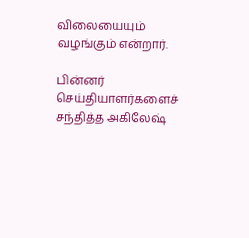விலையையும் வழங்கும் என்றார்.

பின்னர் செய்தியாளர்களைச் சந்தித்த அகிலேஷ்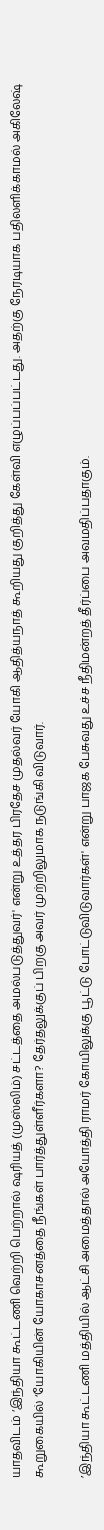யாதவிடம் ‘இந்தியா கூட்டணி வெற்றி பெற்றால் ஷரியத் (முஸ்லிம்) சட்டத்தை அமல்படுத்துவர்' என்று உத்தர பிரதேச முதல்வர் யோகி ஆதித்யநாத் கூறியது குறித்து கேள்வி எழுப்பப்பட்டது. அதற்கு நேரடியாக பதிலளிக்காமல் அகிலேஷ் கூறுகையில் ‘யோகியின் யோகாசனத்தை நீங்கள் பார்த்துள்ளீர்களா? தேர்தலுக்குப் பிறகு அவர் முற்றிலுமாக நடுங்கி விடுவார்.

’இந்தியா கூட்டணி மத்தியில் ஆட்சி அமைத்தால் அயோத்தி ராமர் கோயிலுக்கு பூட்டு போட்டுவிடுவார்கள்' என்று பாஜக பேசுவது உச்ச நீதிமன்றத் தீர்ப்பை அவமதிப்பதாகும்.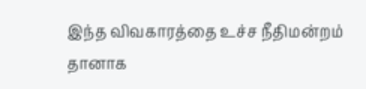இந்த விவகாரத்தை உச்ச நீதிமன்றம் தானாக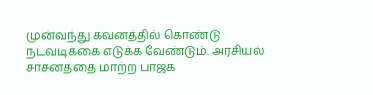முன்வந்து கவனத்தில் கொண்டு நடவடிக்கை எடுக்க வேண்டும். அரசியல் சாசனத்தை மாற்ற பாஜக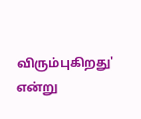விரும்புகிறது' என்று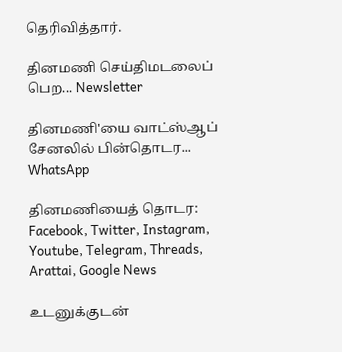தெரிவித்தார்.

தினமணி செய்திமடலைப் பெற... Newsletter

தினமணி'யை வாட்ஸ்ஆப் சேனலில் பின்தொடர... WhatsApp

தினமணியைத் தொடர: Facebook, Twitter, Instagram, Youtube, Telegram, Threads, Arattai, Google News

உடனுக்குடன்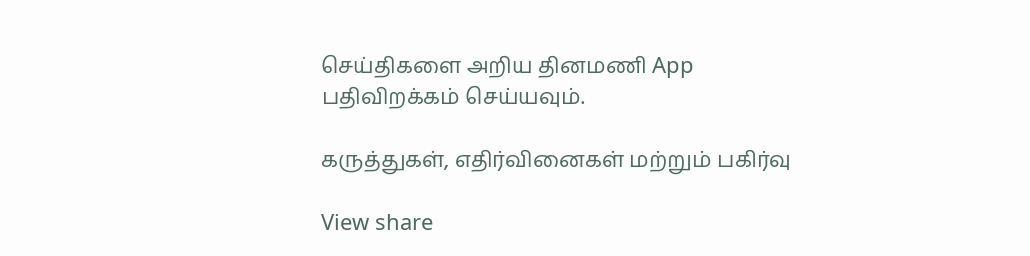செய்திகளை அறிய தினமணி App பதிவிறக்கம் செய்யவும்.

கருத்துகள், எதிர்வினைகள் மற்றும் பகிர்வு

View share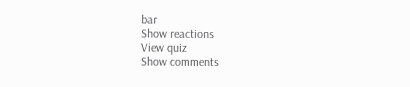bar
Show reactions
View quiz
Show comments